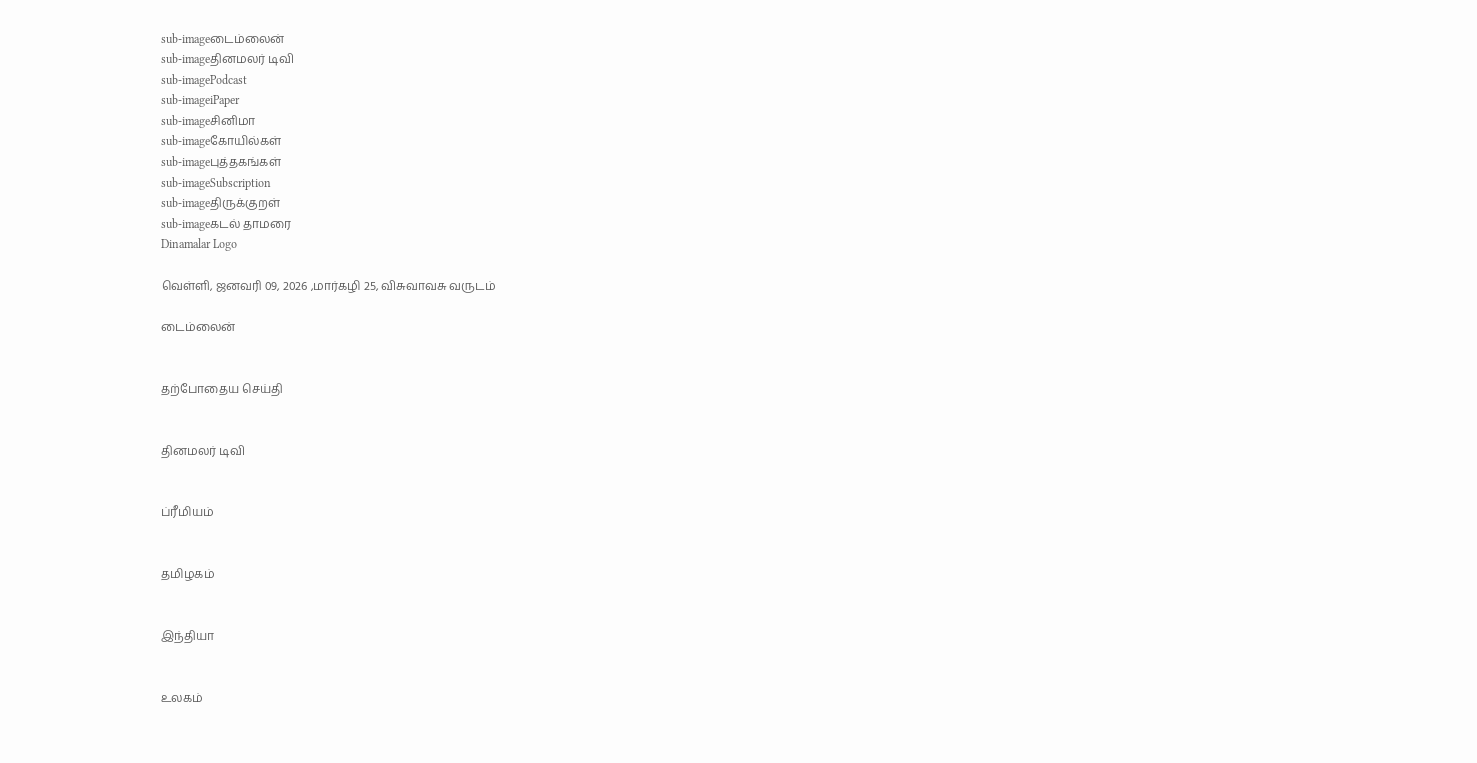sub-imageடைம்லைன்
sub-imageதினமலர் டிவி
sub-imagePodcast
sub-imageiPaper
sub-imageசினிமா
sub-imageகோயில்கள்
sub-imageபுத்தகங்கள்
sub-imageSubscription
sub-imageதிருக்குறள்
sub-imageகடல் தாமரை
Dinamalar Logo

வெள்ளி, ஜனவரி 09, 2026 ,மார்கழி 25, விசுவாவசு வருடம்

டைம்லைன்


தற்போதைய செய்தி


தினமலர் டிவி


ப்ரீமியம்


தமிழகம்


இந்தியா


உலகம்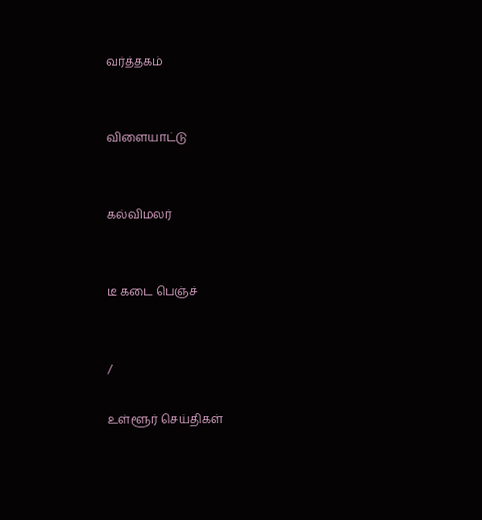வர்த்தகம்


விளையாட்டு


கல்விமலர்


டீ கடை பெஞ்ச்


/

உள்ளூர் செய்திகள்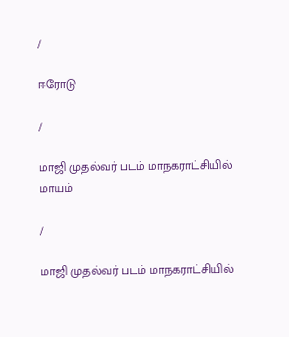/

ஈரோடு

/

மாஜி முதல்வர் படம் மாநகராட்சியில் மாயம்

/

மாஜி முதல்வர் படம் மாநகராட்சியில்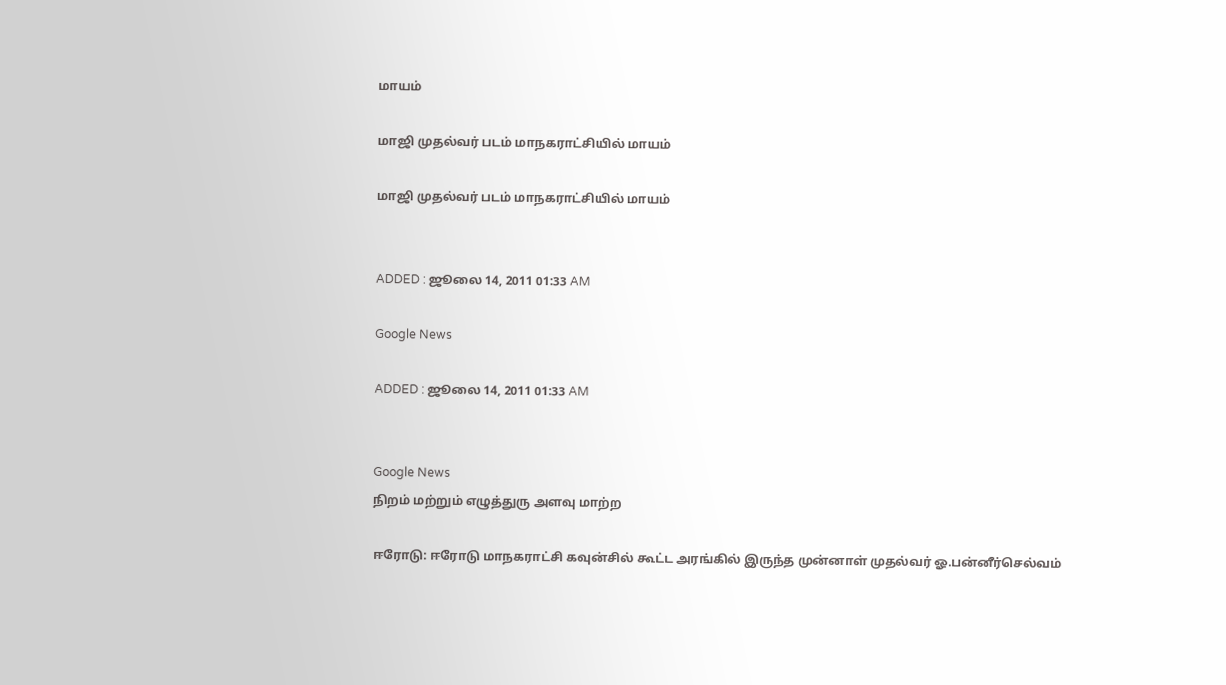மாயம்

மாஜி முதல்வர் படம் மாநகராட்சியில் மாயம்

மாஜி முதல்வர் படம் மாநகராட்சியில் மாயம்


ADDED : ஜூலை 14, 2011 01:33 AM

Google News

ADDED : ஜூலை 14, 2011 01:33 AM


Google News
நிறம் மற்றும் எழுத்துரு அளவு மாற்ற

ஈரோடு: ஈரோடு மாநகராட்சி கவுன்சில் கூட்ட அரங்கில் இருந்த முன்னாள் முதல்வர் ஓ.பன்னீர்செல்வம்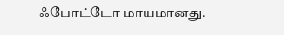ஃபோட்டோ மாயமானது.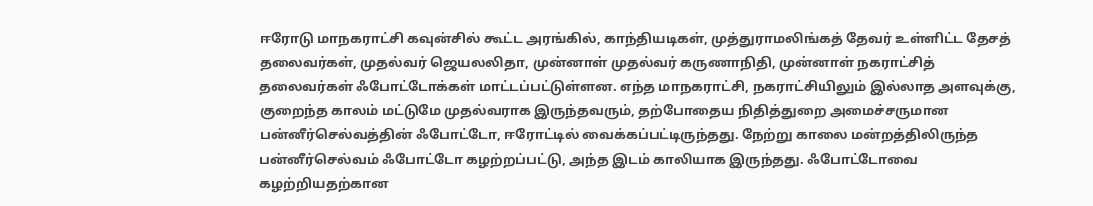ஈரோடு மாநகராட்சி கவுன்சில் கூட்ட அரங்கில், காந்தியடிகள், முத்துராமலிங்கத் தேவர் உள்ளிட்ட தேசத் தலைவர்கள், முதல்வர் ஜெயலலிதா, முன்னாள் முதல்வர் கருணாநிதி, முன்னாள் நகராட்சித் தலைவர்கள் ஃபோட்டோக்கள் மாட்டப்பட்டுள்ளன. எந்த மாநகராட்சி, நகராட்சியிலும் இல்லாத அளவுக்கு, குறைந்த காலம் மட்டுமே முதல்வராக இருந்தவரும், தற்போதைய நிதித்துறை அமைச்சருமான பன்னீர்செல்வத்தின் ஃபோட்டோ, ஈரோட்டில் வைக்கப்பட்டிருந்தது. நேற்று காலை மன்றத்திலிருந்த பன்னீர்செல்வம் ஃபோட்டோ கழற்றப்பட்டு, அந்த இடம் காலியாக இருந்தது. ஃபோட்டோவை கழற்றியதற்கான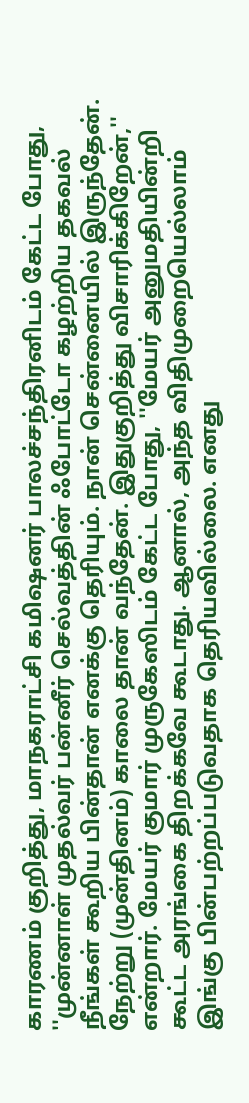காரணம் குறித்து, மாநகராட்சி கமிஷனர் பாலச்சந்திரனிடம் கேட்ட போது, ''முன்னாள் முதல்வர் பன்னீர் செல்வத்தின் ஃபோட்டோ கழற்றிய தகவல் நீங்கள் கூறிய பின்தான் எனக்கு தெரியும். நான் சென்னையில் இருந்தேன். நேற்று (முன்தினம்) காலை தான் வந்தேன். இதுகுறித்து விசாரிக்கிறேன்,'' என்றார். மேயர் குமார் முருகேஸிடம் கேட்ட போது, ''மேயர் அனுமதியின்றி கூட்ட அரங்கை திறக்கவே கூடாது. ஆனால், அந்த விதிமுறையெல்லாம் இங்கு பின்பற்றப்படுவதாக தெரியவில்லை. எனது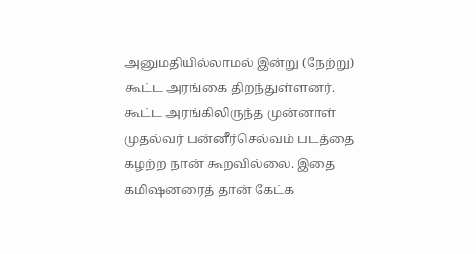அனுமதியில்லாமல் இன்று (நேற்று) கூட்ட அரங்கை திறந்துள்ளனர். கூட்ட அரங்கிலிருந்த முன்னாள் முதல்வர் பன்னீர்செல்வம் படத்தை கழற்ற நான் கூறவில்லை. இதை கமிஷனரைத் தான் கேட்க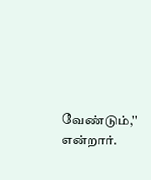வேண்டும்,'' என்றார்.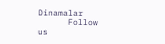Dinamalar
      Follow us